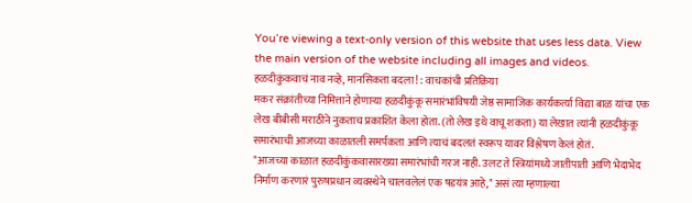You’re viewing a text-only version of this website that uses less data. View the main version of the website including all images and videos.
हळदीकुंकवाचं नाव नव्हे, मानसिकता बदला! : वाचकांची प्रतिक्रिया
मकर संक्रांतीच्या निमित्ताने होणाऱ्या हळदीकुंकू समारंभांविषयी जेष्ठ सामाजिक कार्यकर्त्या विद्या बाळ यांचा एक लेख बीबीसी मराठीने नुकताच प्रकाशित केला होता. (तो लेख इथे वाचू शकता) या लेखात त्यांनी हळदीकुंकू समारंभाची आजच्या काळातली समर्पकता आणि त्याचं बदलतं स्वरूप यावर विश्लेषण केलं होतं.
"आजच्या काळात हळदीकुंकवासारख्या समारंभांची गरज नाही. उलट ते स्त्रियांमध्ये जातीपाती आणि भेदाभेद निर्माण करणारं पुरुषप्रधान व्यवस्थेने चालवलेलं एक षडयंत्र आहे," असं त्या म्हणाल्या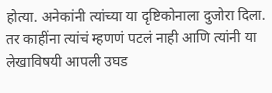होत्या. अनेकांनी त्यांच्या या दृष्टिकोनाला दुजोरा दिला.
तर काहींना त्यांचं म्हणणं पटलं नाही आणि त्यांनी या लेखाविषयी आपली उघड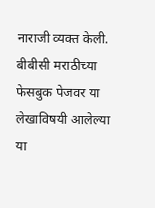नाराजी व्यक्त केली. बीबीसी मराठीच्या फेसबुक पेजवर या लेखाविषयी आलेल्या या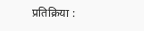प्रतिक्रिया :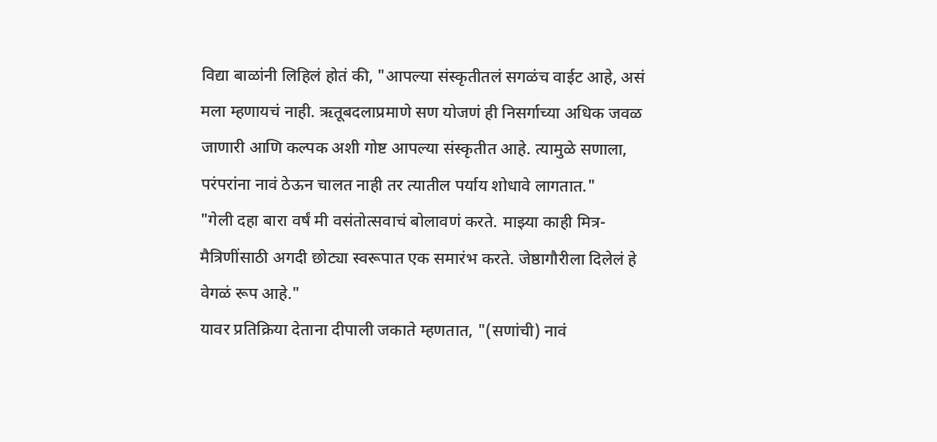विद्या बाळांनी लिहिलं होतं की, "आपल्या संस्कृतीतलं सगळंच वाईट आहे, असं मला म्हणायचं नाही. ऋतूबदलाप्रमाणे सण योजणं ही निसर्गाच्या अधिक जवळ जाणारी आणि कल्पक अशी गोष्ट आपल्या संस्कृतीत आहे. त्यामुळे सणाला, परंपरांना नावं ठेऊन चालत नाही तर त्यातील पर्याय शोधावे लागतात."
"गेली दहा बारा वर्षं मी वसंतोत्सवाचं बोलावणं करते. माझ्या काही मित्र-मैत्रिणींसाठी अगदी छोट्या स्वरूपात एक समारंभ करते. जेष्ठागौरीला दिलेलं हे वेगळं रूप आहे."
यावर प्रतिक्रिया देताना दीपाली जकाते म्हणतात, "(सणांची) नावं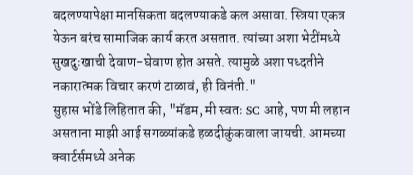बदलण्यापेक्षा मानसिकता बदलण्याकडे कल असावा. स्त्रिया एकत्र येऊन बरंच सामाजिक कार्य करत असतात. त्यांच्या अशा भेटींमध्ये सुखदुःखाची देवाण-घेवाण होत असते. त्यामुळे अशा पध्दतीने नकारात्मक विचार करणं टाळावं, ही विनंती."
सुहास भोंडे लिहितात की, "मॅडम, मी स्वतः SC आहे, पण मी लहान असताना माझी आई सगळ्यांकडे हळदीकुंकवाला जायची. आमच्या क्वार्टर्समध्ये अनेक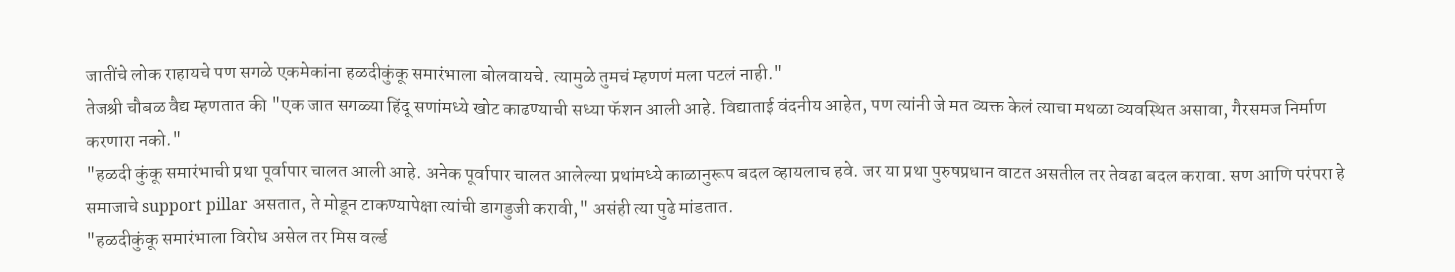जातींचे लोक राहायचे पण सगळे एकमेकांना हळदीकुंकू समारंभाला बोलवायचे. त्यामुळे तुमचं म्हणणं मला पटलं नाही."
तेजश्री चौबळ वैद्य म्हणतात की "एक जात सगळ्या हिंदू सणांमध्ये खोट काढण्याची सध्या फॅशन आली आहे. विद्याताई वंदनीय आहेत, पण त्यांनी जे मत व्यक्त केलं त्याचा मथळा व्यवस्थित असावा, गैरसमज निर्माण करणारा नको."
"हळदी कुंकू समारंभाची प्रथा पूर्वापार चालत आली आहे. अनेक पूर्वापार चालत आलेल्या प्रथांमध्ये काळानुरूप बदल व्हायलाच हवे. जर या प्रथा पुरुषप्रधान वाटत असतील तर तेवढा बदल करावा. सण आणि परंपरा हे समाजाचे support pillar असतात, ते मोडून टाकण्यापेक्षा त्यांची डागडुजी करावी," असंही त्या पुढे मांडतात.
"हळदीकुंकू समारंभाला विरोध असेल तर मिस वर्ल्ड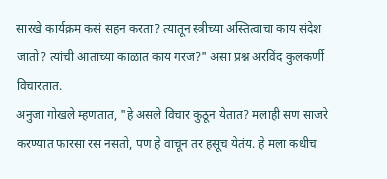सारखे कार्यक्रम कसं सहन करता? त्यातून स्त्रीच्या अस्तित्वाचा काय संदेश जातो? त्यांची आताच्या काळात काय गरज?" असा प्रश्न अरविंद कुलकर्णी विचारतात.
अनुजा गोखले म्हणतात, "हे असले विचार कुठून येतात? मलाही सण साजरे करण्यात फारसा रस नसतो, पण हे वाचून तर हसूच येतंय. हे मला कधीच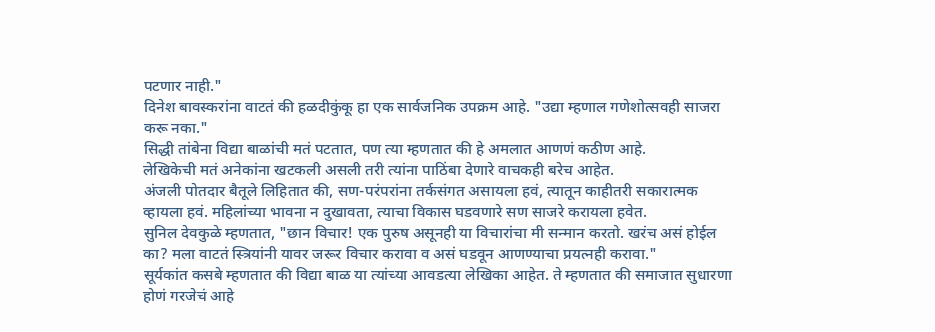पटणार नाही."
दिनेश बावस्करांना वाटतं की हळदीकुंकू हा एक सार्वजनिक उपक्रम आहे. "उद्या म्हणाल गणेशोत्सवही साजरा करू नका."
सिद्धी तांबेना विद्या बाळांची मतं पटतात, पण त्या म्हणतात की हे अमलात आणणं कठीण आहे.
लेखिकेची मतं अनेकांना खटकली असली तरी त्यांना पाठिंबा देणारे वाचकही बरेच आहेत.
अंजली पोतदार बैतूले लिहितात की, सण-परंपरांना तर्कसंगत असायला हवं, त्यातून काहीतरी सकारात्मक व्हायला हवं. महिलांच्या भावना न दुखावता, त्याचा विकास घडवणारे सण साजरे करायला हवेत.
सुनिल देवकुळे म्हणतात, "छान विचार! एक पुरुष असूनही या विचारांचा मी सन्मान करतो. खरंच असं होईल का? मला वाटतं स्त्रियांनी यावर जरूर विचार करावा व असं घडवून आणण्याचा प्रयत्नही करावा."
सूर्यकांत कसबे म्हणतात की विद्या बाळ या त्यांच्या आवडत्या लेखिका आहेत. ते म्हणतात की समाजात सुधारणा होणं गरजेचं आहे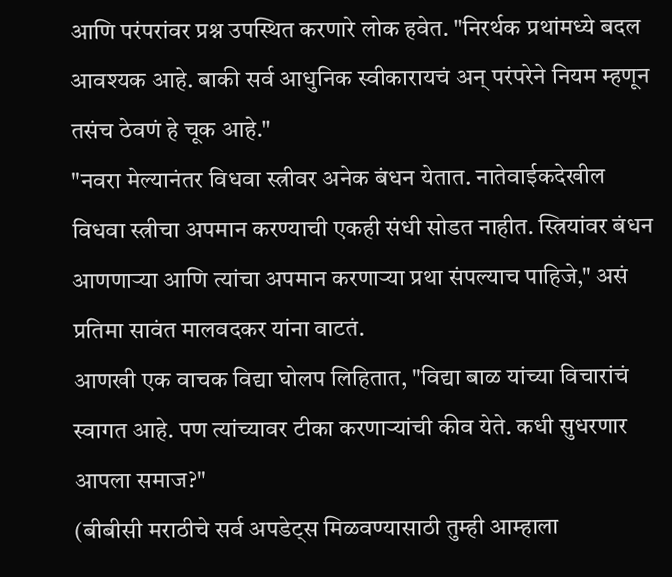आणि परंपरांवर प्रश्न उपस्थित करणारे लोक हवेत. "निरर्थक प्रथांमध्ये बदल आवश्यक आहे. बाकी सर्व आधुनिक स्वीकारायचं अन् परंपरेने नियम म्हणून तसंच ठेवणं हे चूक आहे."
"नवरा मेल्यानंतर विधवा स्त्रीवर अनेक बंधन येतात. नातेवाईकदेखील विधवा स्त्रीचा अपमान करण्याची एकही संधी सोडत नाहीत. स्त्रियांवर बंधन आणणाऱ्या आणि त्यांचा अपमान करणाऱ्या प्रथा संपल्याच पाहिजे," असं प्रतिमा सावंत मालवदकर यांना वाटतं.
आणखी एक वाचक विद्या घोलप लिहितात, "विद्या बाळ यांच्या विचारांचं स्वागत आहे. पण त्यांच्यावर टीका करणाऱ्यांची कीव येते. कधी सुधरणार आपला समाज?"
(बीबीसी मराठीचे सर्व अपडेट्स मिळवण्यासाठी तुम्ही आम्हाला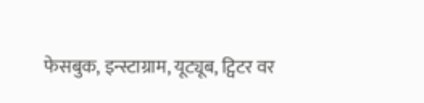फेसबुक, इन्स्टाग्राम, यूट्यूब, ट्विटर वर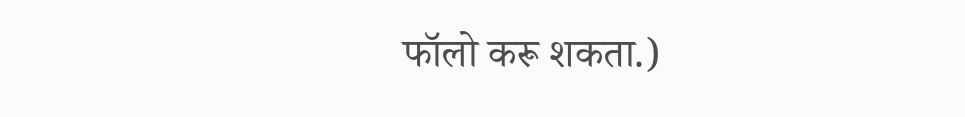फॉलो करू शकता.)